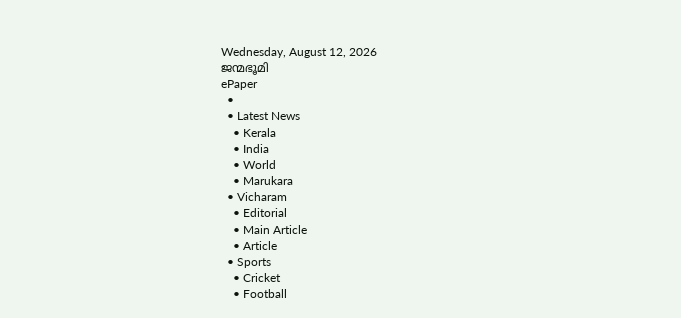Wednesday, August 12, 2026
ജന്മഭൂമി
ePaper
  •
  • Latest News
    • Kerala
    • India
    • World
    • Marukara
  • Vicharam
    • Editorial
    • Main Article
    • Article
  • Sports
    • Cricket
    • Football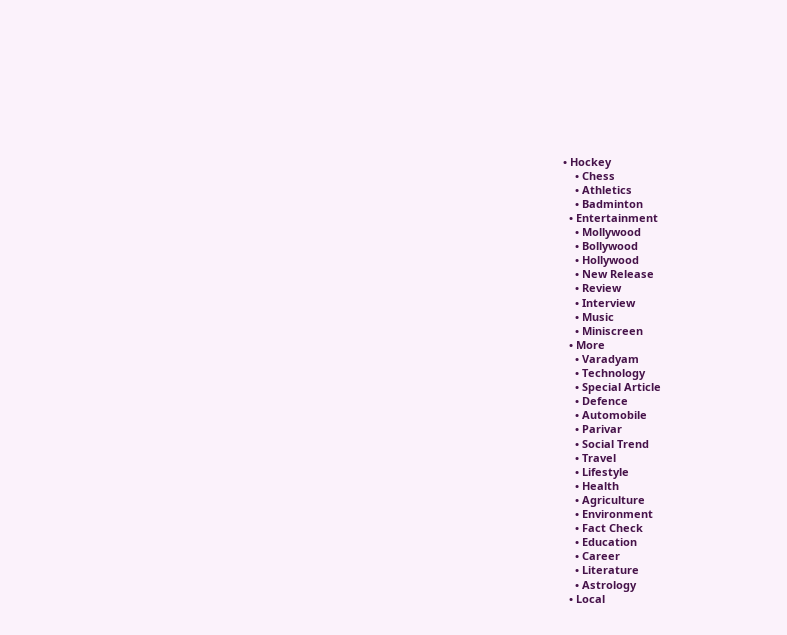• Hockey
    • Chess
    • Athletics
    • Badminton
  • Entertainment
    • Mollywood
    • Bollywood
    • Hollywood
    • New Release
    • Review
    • Interview
    • Music
    • Miniscreen
  • More
    • Varadyam
    • Technology
    • Special Article
    • Defence
    • Automobile
    • Parivar
    • Social Trend
    • Travel
    • Lifestyle
    • Health
    • Agriculture
    • Environment
    • Fact Check
    • Education
    • Career
    • Literature
    • Astrology
  • Local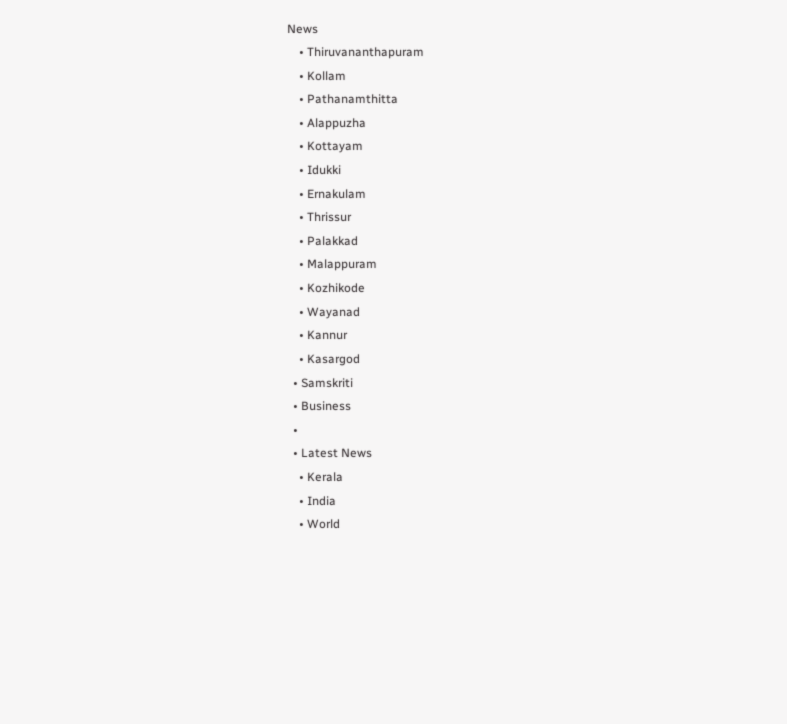News
    • Thiruvananthapuram
    • Kollam
    • Pathanamthitta
    • Alappuzha
    • Kottayam
    • Idukki
    • Ernakulam
    • Thrissur
    • Palakkad
    • Malappuram
    • Kozhikode
    • Wayanad
    • Kannur
    • Kasargod
  • Samskriti
  • Business
  •
  • Latest News
    • Kerala
    • India
    • World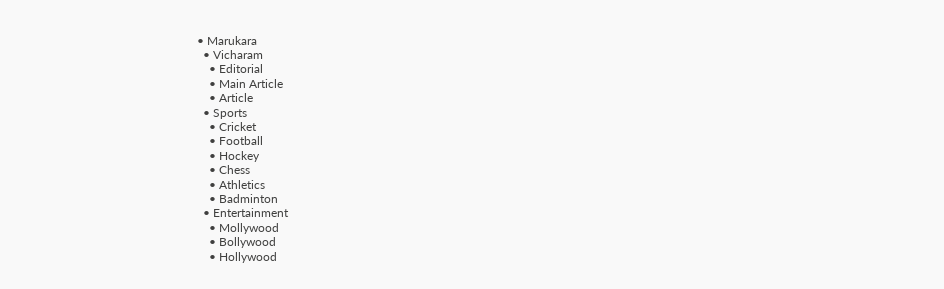• Marukara
  • Vicharam
    • Editorial
    • Main Article
    • Article
  • Sports
    • Cricket
    • Football
    • Hockey
    • Chess
    • Athletics
    • Badminton
  • Entertainment
    • Mollywood
    • Bollywood
    • Hollywood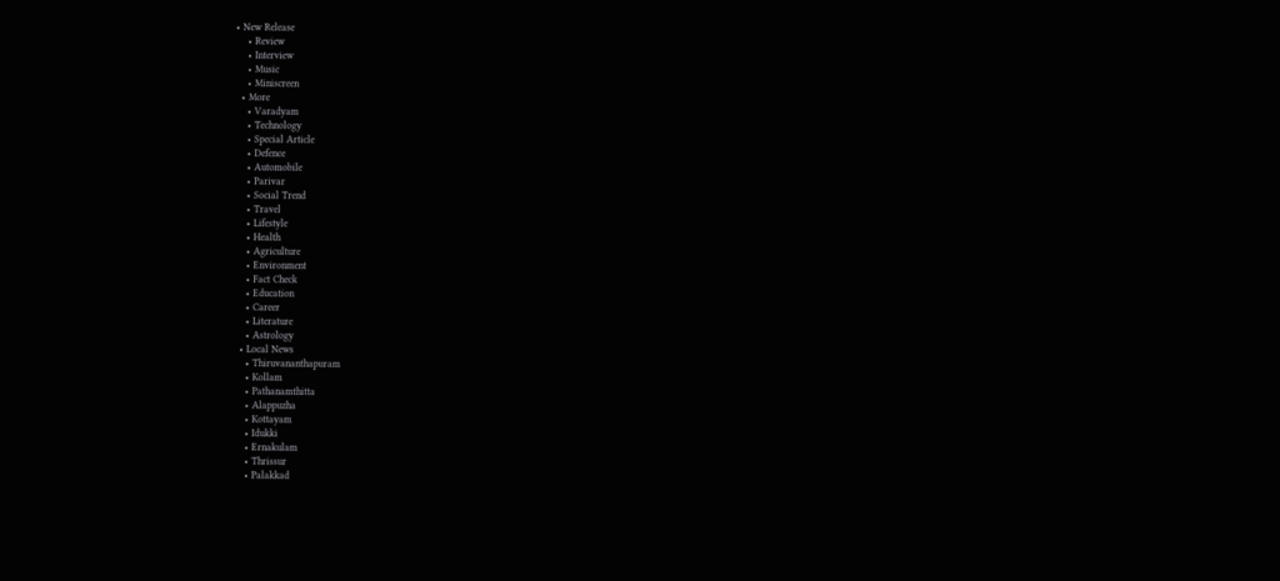• New Release
    • Review
    • Interview
    • Music
    • Miniscreen
  • More
    • Varadyam
    • Technology
    • Special Article
    • Defence
    • Automobile
    • Parivar
    • Social Trend
    • Travel
    • Lifestyle
    • Health
    • Agriculture
    • Environment
    • Fact Check
    • Education
    • Career
    • Literature
    • Astrology
  • Local News
    • Thiruvananthapuram
    • Kollam
    • Pathanamthitta
    • Alappuzha
    • Kottayam
    • Idukki
    • Ernakulam
    • Thrissur
    • Palakkad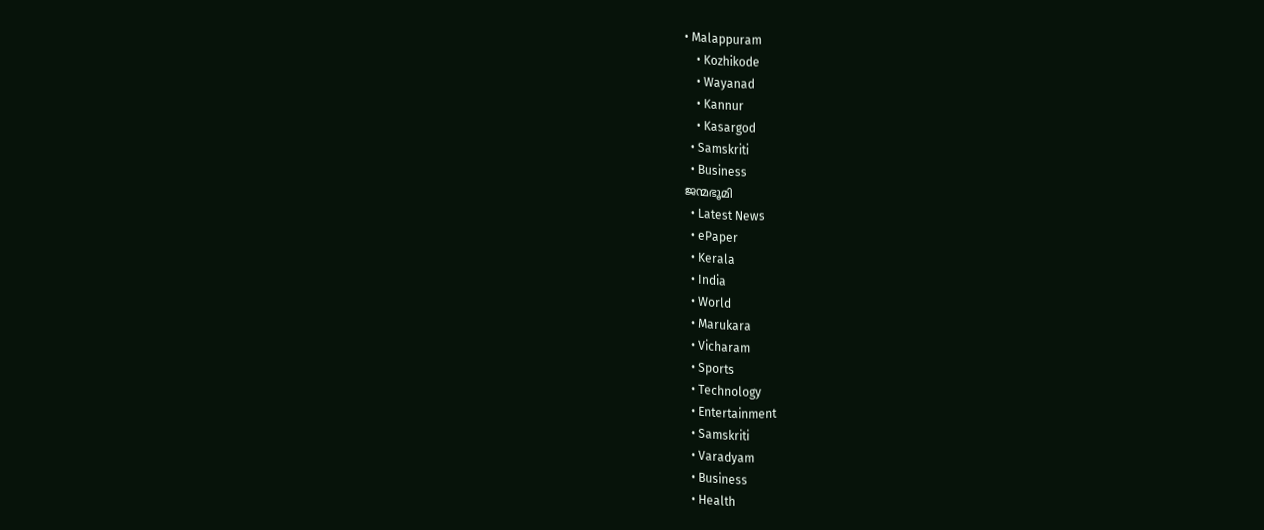• Malappuram
    • Kozhikode
    • Wayanad
    • Kannur
    • Kasargod
  • Samskriti
  • Business
ജന്മഭൂമി
  • Latest News
  • ePaper
  • Kerala
  • India
  • World
  • Marukara
  • Vicharam
  • Sports
  • Technology
  • Entertainment
  • Samskriti
  • Varadyam
  • Business
  • Health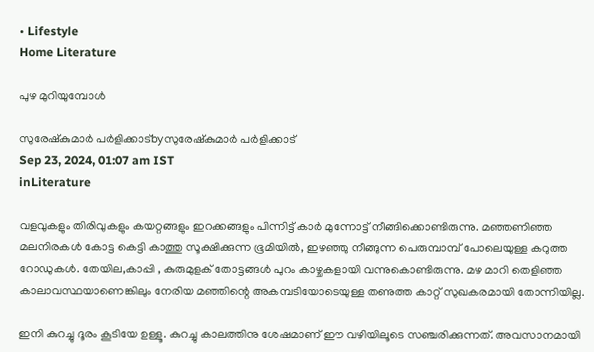• Lifestyle
Home Literature

പുഴ മുറിയുമ്പോള്‍

സുരേഷ്‌കുമാര്‍ പര്‍ളിക്കാട്byസുരേഷ്‌കുമാര്‍ പര്‍ളിക്കാട്
Sep 23, 2024, 01:07 am IST
inLiterature

വളവുകളും തിരിവുകളും കയറ്റങ്ങളും ഇറക്കങ്ങളും പിന്നിട്ട് കാര്‍ മുന്നോട്ട് നീങ്ങിക്കൊണ്ടിരുന്നു. മഞ്ഞണിഞ്ഞ മലനിരകള്‍ കോട്ട കെട്ടി കാത്തു സൂക്ഷിക്കുന്ന ഭൂമിയില്‍, ഇഴഞ്ഞു നീങ്ങുന്ന പെരുമ്പാമ്പ് പോലെയുള്ള കറുത്ത റോഡുകള്‍. തേയില,കാപ്പി , കുരുമുളക് തോട്ടങ്ങള്‍ പുറം കാഴ്ചകളായി വന്നുകൊണ്ടിരുന്നു. മഴ മാറി തെളിഞ്ഞ കാലാവസ്ഥയാണെങ്കിലും നേരിയ മഞ്ഞിന്റെ അകമ്പടിയോടെയുള്ള തണുത്ത കാറ്റ് സുഖകരമായി തോന്നിയില്ല.

ഇനി കുറച്ചു ദൂരം കൂടിയേ ഉള്ളൂ. കുറച്ചു കാലത്തിനു ശേഷമാണ് ഈ വഴിയിലൂടെ സഞ്ചരിക്കുന്നത്. അവസാനമായി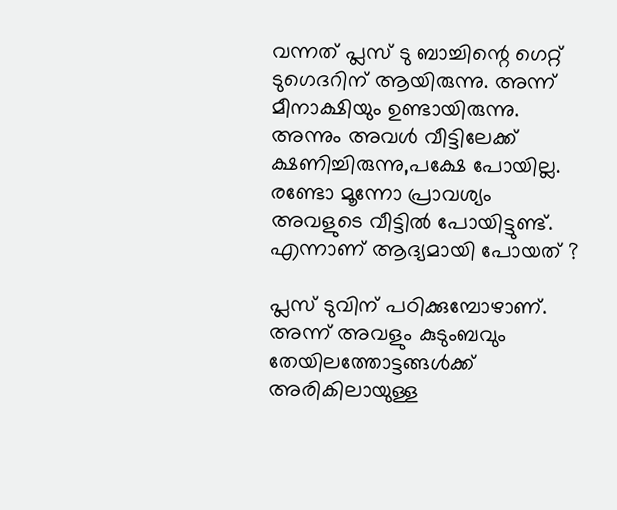വന്നത് പ്ലസ് ടു ബാച്ചിന്റെ ഗെറ്റ് ടുഗെദറിന് ആയിരുന്നു. അന്ന് മീനാക്ഷിയും ഉണ്ടായിരുന്നു. അന്നും അവള്‍ വീട്ടിലേക്ക് ക്ഷണിച്ചിരുന്നു,പക്ഷേ പോയില്ല.
രണ്ടോ മൂന്നോ പ്രാവശ്യം അവളുടെ വീട്ടില്‍ പോയിട്ടുണ്ട്.
എന്നാണ് ആദ്യമായി പോയത് ?

പ്ലസ് ടുവിന് പഠിക്കുമ്പോഴാണ്. അന്ന് അവളും കുടുംബവും തേയിലത്തോട്ടങ്ങള്‍ക്ക് അരികിലായുള്ള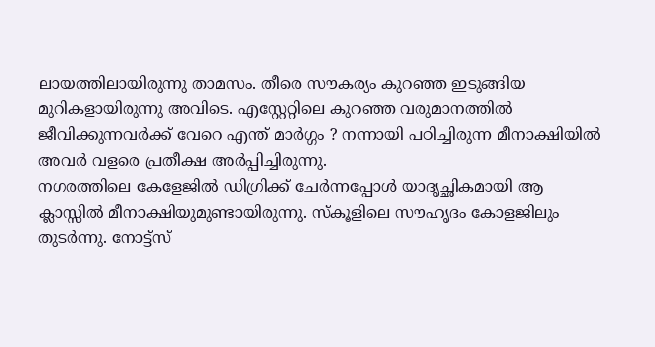ലായത്തിലായിരുന്നു താമസം. തീരെ സൗകര്യം കുറഞ്ഞ ഇടുങ്ങിയ മുറികളായിരുന്നു അവിടെ. എസ്റ്റേറ്റിലെ കുറഞ്ഞ വരുമാനത്തില്‍ ജീവിക്കുന്നവര്‍ക്ക് വേറെ എന്ത് മാര്‍ഗ്ഗം ? നന്നായി പഠിച്ചിരുന്ന മീനാക്ഷിയില്‍ അവര്‍ വളരെ പ്രതീക്ഷ അര്‍പ്പിച്ചിരുന്നു.
നഗരത്തിലെ കേളേജില്‍ ഡിഗ്രിക്ക് ചേര്‍ന്നപ്പോള്‍ യാദൃച്ഛികമായി ആ ക്ലാസ്സില്‍ മീനാക്ഷിയുമുണ്ടായിരുന്നു. സ്‌കൂളിലെ സൗഹൃദം കോളജിലും തുടര്‍ന്നു. നോട്ട്‌സ്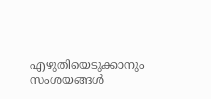എഴുതിയെടുക്കാനും
സംശയങ്ങള്‍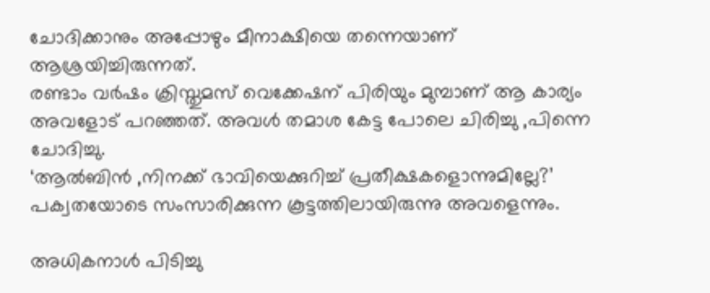ചോദിക്കാനും അപ്പോഴും മീനാക്ഷിയെ തന്നെയാണ് ആശ്രയിച്ചിരുന്നത്.
രണ്ടാം വര്‍ഷം ക്രിസ്തുമസ് വെക്കേഷന് പിരിയും മുമ്പാണ് ആ കാര്യം അവളോട് പറഞ്ഞത്. അവള്‍ തമാശ കേട്ട പോലെ ചിരിച്ചു ,പിന്നെ ചോദിച്ചു.
‘ആല്‍ബിന്‍ ,നിനക്ക് ഭാവിയെക്കുറിച്ച് പ്രതീക്ഷകളൊന്നുമില്ലേ?’
പക്വതയോടെ സംസാരിക്കുന്ന കൂട്ടത്തിലായിരുന്നു അവളെന്നും.

അധികനാള്‍ പിടിച്ചു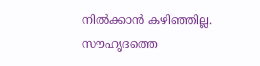നില്‍ക്കാന്‍ കഴിഞ്ഞില്ല. സൗഹൃദത്തെ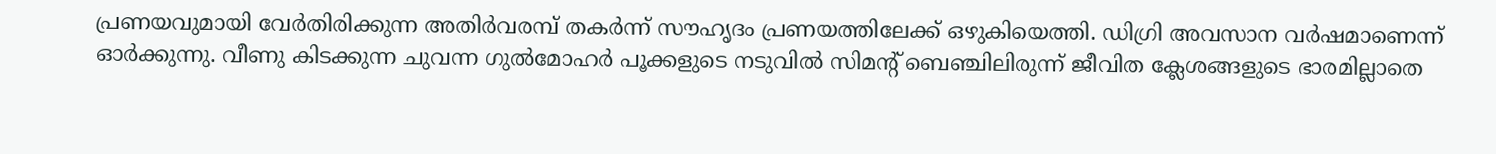പ്രണയവുമായി വേര്‍തിരിക്കുന്ന അതിര്‍വരമ്പ് തകര്‍ന്ന് സൗഹൃദം പ്രണയത്തിലേക്ക് ഒഴുകിയെത്തി. ഡിഗ്രി അവസാന വര്‍ഷമാണെന്ന് ഓര്‍ക്കുന്നു. വീണു കിടക്കുന്ന ചുവന്ന ഗുല്‍മോഹര്‍ പൂക്കളുടെ നടുവില്‍ സിമന്റ് ബെഞ്ചിലിരുന്ന് ജീവിത ക്ലേശങ്ങളുടെ ഭാരമില്ലാതെ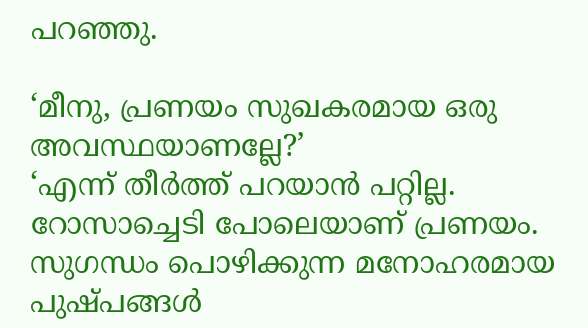പറഞ്ഞു.

‘മീനു, പ്രണയം സുഖകരമായ ഒരു അവസ്ഥയാണല്ലേ?’
‘എന്ന് തീര്‍ത്ത് പറയാന്‍ പറ്റില്ല. റോസാച്ചെടി പോലെയാണ് പ്രണയം. സുഗന്ധം പൊഴിക്കുന്ന മനോഹരമായ പുഷ്പങ്ങള്‍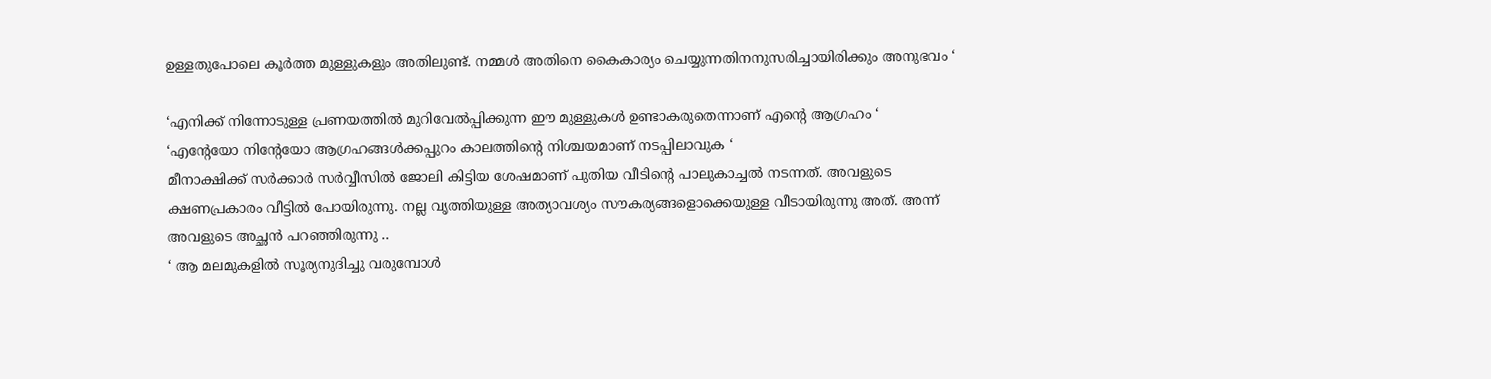ഉള്ളതുപോലെ കൂര്‍ത്ത മുള്ളുകളും അതിലുണ്ട്. നമ്മള്‍ അതിനെ കൈകാര്യം ചെയ്യുന്നതിനനുസരിച്ചായിരിക്കും അനുഭവം ‘

‘എനിക്ക് നിന്നോടുള്ള പ്രണയത്തില്‍ മുറിവേല്‍പ്പിക്കുന്ന ഈ മുള്ളുകള്‍ ഉണ്ടാകരുതെന്നാണ് എന്റെ ആഗ്രഹം ‘
‘എന്റേയോ നിന്റേയോ ആഗ്രഹങ്ങള്‍ക്കപ്പുറം കാലത്തിന്റെ നിശ്ചയമാണ് നടപ്പിലാവുക ‘
മീനാക്ഷിക്ക് സര്‍ക്കാര്‍ സര്‍വ്വീസില്‍ ജോലി കിട്ടിയ ശേഷമാണ് പുതിയ വീടിന്റെ പാലുകാച്ചല്‍ നടന്നത്. അവളുടെ ക്ഷണപ്രകാരം വീട്ടില്‍ പോയിരുന്നു. നല്ല വൃത്തിയുള്ള അത്യാവശ്യം സൗകര്യങ്ങളൊക്കെയുള്ള വീടായിരുന്നു അത്. അന്ന് അവളുടെ അച്ഛന്‍ പറഞ്ഞിരുന്നു ..
‘ ആ മലമുകളില്‍ സൂര്യനുദിച്ചു വരുമ്പോള്‍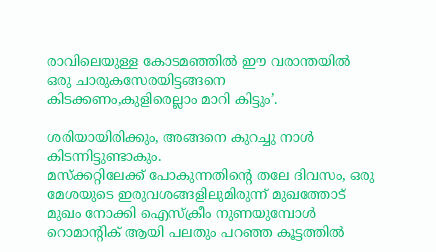രാവിലെയുള്ള കോടമഞ്ഞില്‍ ഈ വരാന്തയില്‍ ഒരു ചാരുകസേരയിട്ടങ്ങനെ കിടക്കണം,കുളിരെല്ലാം മാറി കിട്ടും’.

ശരിയായിരിക്കും, അങ്ങനെ കുറച്ചു നാള്‍ കിടന്നിട്ടുണ്ടാകും.
മസ്‌ക്കറ്റിലേക്ക് പോകുന്നതിന്റെ തലേ ദിവസം, ഒരു മേശയുടെ ഇരുവശങ്ങളിലുമിരുന്ന് മുഖത്തോട് മുഖം നോക്കി ഐസ്‌ക്രീം നുണയുമ്പോള്‍ റൊമാന്റിക് ആയി പലതും പറഞ്ഞ കൂട്ടത്തില്‍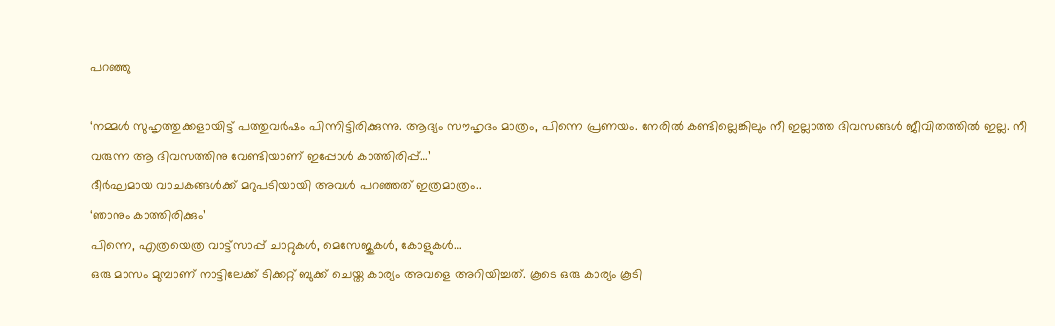പറഞ്ഞു

‘നമ്മള്‍ സുഹൃത്തുക്കളായിട്ട് പത്തുവര്‍ഷം പിന്നിട്ടിരിക്കുന്നു. ആദ്യം സൗഹൃദം മാത്രം, പിന്നെ പ്രണയം. നേരില്‍ കണ്ടില്ലെങ്കിലും നീ ഇല്ലാത്ത ദിവസങ്ങള്‍ ജീവിതത്തില്‍ ഇല്ല. നീ വരുന്ന ആ ദിവസത്തിനു വേണ്ടിയാണ് ഇപ്പോള്‍ കാത്തിരിപ്പ്…’
ദീര്‍ഘമായ വാചകങ്ങള്‍ക്ക് മറുപടിയായി അവള്‍ പറഞ്ഞത് ഇത്രമാത്രം..
‘ഞാനും കാത്തിരിക്കും’
പിന്നെ, എത്രയെത്ര വാട്ട്‌സാപ്പ് ചാറ്റുകള്‍, മെസേജുകള്‍, കോളുകള്‍…
ഒരു മാസം മുമ്പാണ് നാട്ടിലേക്ക് ടിക്കറ്റ് ബുക്ക് ചെയ്ത കാര്യം അവളെ അറിയിച്ചത്. കൂടെ ഒരു കാര്യം കൂടി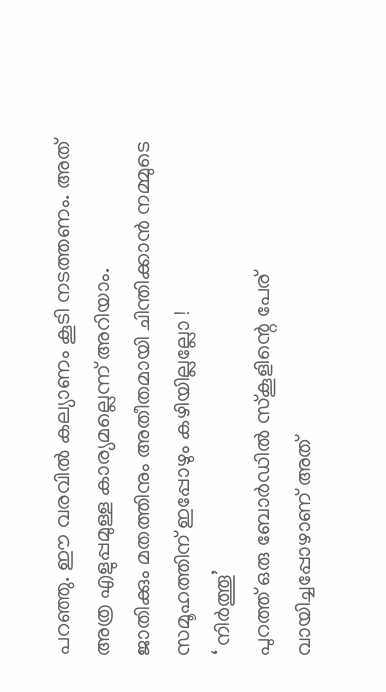പറഞ്ഞു. ഈ വരവില്‍ കല്യാണം കൂടി നടത്തണം. അത് അത്ര എളുപ്പമുള്ള കാര്യമല്ലെന്ന് അറിയാം.
ജാതിക്കും മതത്തിനും അതീതമായി ചിന്തിക്കാന്‍ നമ്മുടെ സമൂഹത്തിന് ഇപ്പോഴും കഴിയില്ലല്ലോ !
‘ നിര്‍ത്തൂ’
പുറത്ത് ഒരു ബോര്‍ഡില്‍ സ്‌കൂളിന്റെ പേര് വായിച്ചപ്പോഴാണ് അത്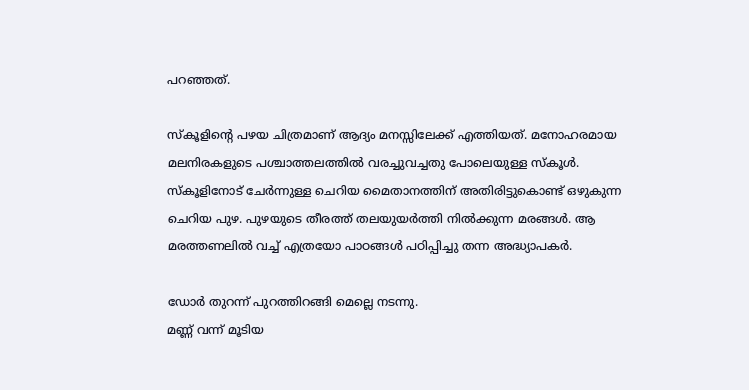പറഞ്ഞത്.

സ്‌കൂളിന്റെ പഴയ ചിത്രമാണ് ആദ്യം മനസ്സിലേക്ക് എത്തിയത്. മനോഹരമായ മലനിരകളുടെ പശ്ചാത്തലത്തില്‍ വരച്ചുവച്ചതു പോലെയുള്ള സ്‌കൂള്‍. സ്‌കൂളിനോട് ചേര്‍ന്നുള്ള ചെറിയ മൈതാനത്തിന് അതിരിട്ടുകൊണ്ട് ഒഴുകുന്ന ചെറിയ പുഴ. പുഴയുടെ തീരത്ത് തലയുയര്‍ത്തി നില്‍ക്കുന്ന മരങ്ങള്‍. ആ മരത്തണലില്‍ വച്ച് എത്രയോ പാഠങ്ങള്‍ പഠിപ്പിച്ചു തന്ന അദ്ധ്യാപകര്‍.

ഡോര്‍ തുറന്ന് പുറത്തിറങ്ങി മെല്ലെ നടന്നു.
മണ്ണ് വന്ന് മൂടിയ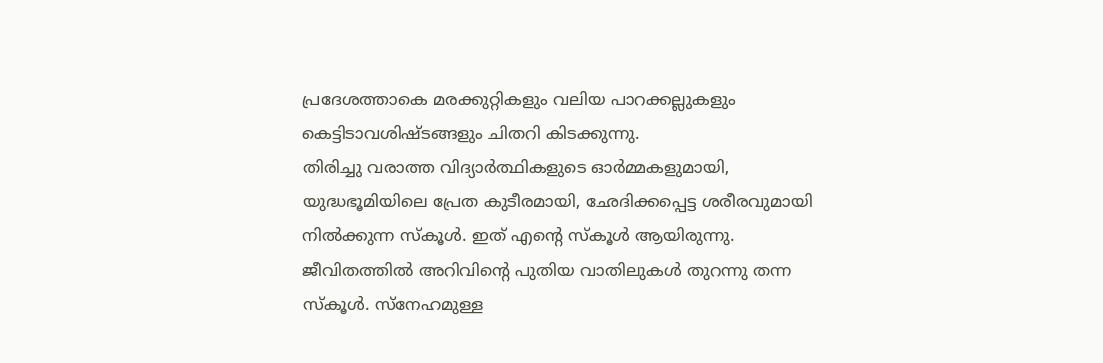പ്രദേശത്താകെ മരക്കുറ്റികളും വലിയ പാറക്കല്ലുകളും കെട്ടിടാവശിഷ്ടങ്ങളും ചിതറി കിടക്കുന്നു.
തിരിച്ചു വരാത്ത വിദ്യാര്‍ത്ഥികളുടെ ഓര്‍മ്മകളുമായി, യുദ്ധഭൂമിയിലെ പ്രേത കുടീരമായി, ഛേദിക്കപ്പെട്ട ശരീരവുമായി നില്‍ക്കുന്ന സ്‌കൂള്‍. ഇത് എന്റെ സ്‌കൂള്‍ ആയിരുന്നു. ജീവിതത്തില്‍ അറിവിന്റെ പുതിയ വാതിലുകള്‍ തുറന്നു തന്ന സ്‌കൂള്‍. സ്‌നേഹമുള്ള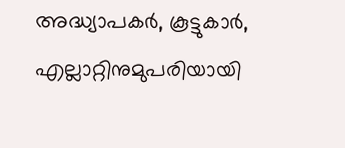അദ്ധ്യാപകര്‍, കൂട്ടുകാര്‍, എല്ലാറ്റിനുമുപരിയായി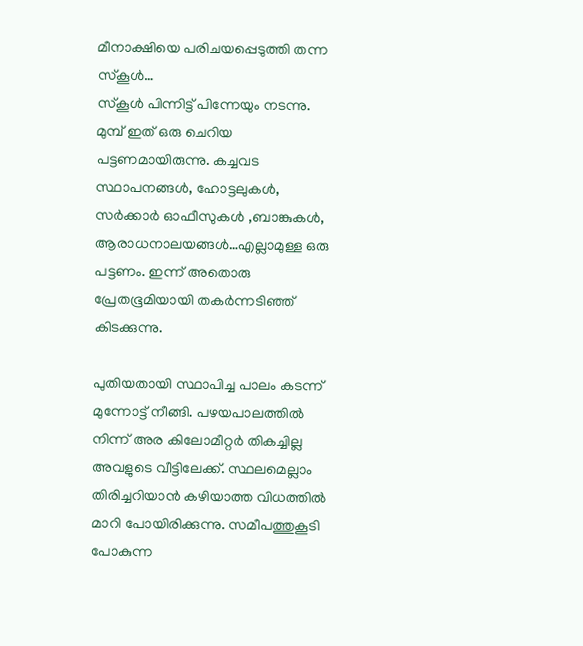മീനാക്ഷിയെ പരിചയപ്പെടുത്തി തന്ന സ്‌കൂള്‍…
സ്‌കൂള്‍ പിന്നിട്ട് പിന്നേയും നടന്നു. മുമ്പ് ഇത് ഒരു ചെറിയ പട്ടണമായിരുന്നു. കച്ചവട സ്ഥാപനങ്ങള്‍, ഹോട്ടലുകള്‍, സര്‍ക്കാര്‍ ഓഫീസുകള്‍ ,ബാങ്കുകള്‍, ആരാധനാലയങ്ങള്‍…എല്ലാമുള്ള ഒരു പട്ടണം. ഇന്ന് അതൊരു പ്രേതഭൂമിയായി തകര്‍ന്നടിഞ്ഞ് കിടക്കുന്നു.

പുതിയതായി സ്ഥാപിച്ച പാലം കടന്ന് മുന്നോട്ട് നീങ്ങി. പഴയപാലത്തില്‍ നിന്ന് അര കിലോമീറ്റര്‍ തികച്ചില്ല അവളുടെ വീട്ടിലേക്ക്. സ്ഥലമെല്ലാം തിരിച്ചറിയാന്‍ കഴിയാത്ത വിധത്തില്‍ മാറി പോയിരിക്കുന്നു. സമീപത്തുകൂടി പോകുന്ന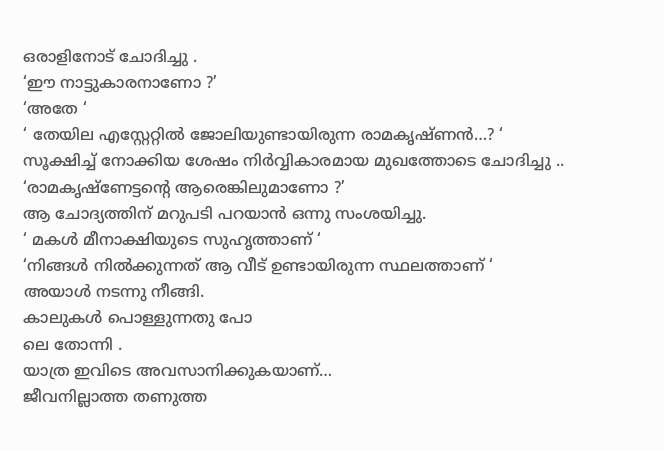ഒരാളിനോട് ചോദിച്ചു .
‘ഈ നാട്ടുകാരനാണോ ?’
‘അതേ ‘
‘ തേയില എസ്റ്റേറ്റില്‍ ജോലിയുണ്ടായിരുന്ന രാമകൃഷ്ണന്‍…? ‘
സൂക്ഷിച്ച് നോക്കിയ ശേഷം നിര്‍വ്വികാരമായ മുഖത്തോടെ ചോദിച്ചു ..
‘രാമകൃഷ്‌ണേട്ടന്റെ ആരെങ്കിലുമാണോ ?’
ആ ചോദ്യത്തിന് മറുപടി പറയാന്‍ ഒന്നു സംശയിച്ചു.
‘ മകള്‍ മീനാക്ഷിയുടെ സുഹൃത്താണ് ‘
‘നിങ്ങള്‍ നില്‍ക്കുന്നത് ആ വീട് ഉണ്ടായിരുന്ന സ്ഥലത്താണ് ‘
അയാള്‍ നടന്നു നീങ്ങി.
കാലുകള്‍ പൊള്ളുന്നതു പോ
ലെ തോന്നി .
യാത്ര ഇവിടെ അവസാനിക്കുകയാണ്…
ജീവനില്ലാത്ത തണുത്ത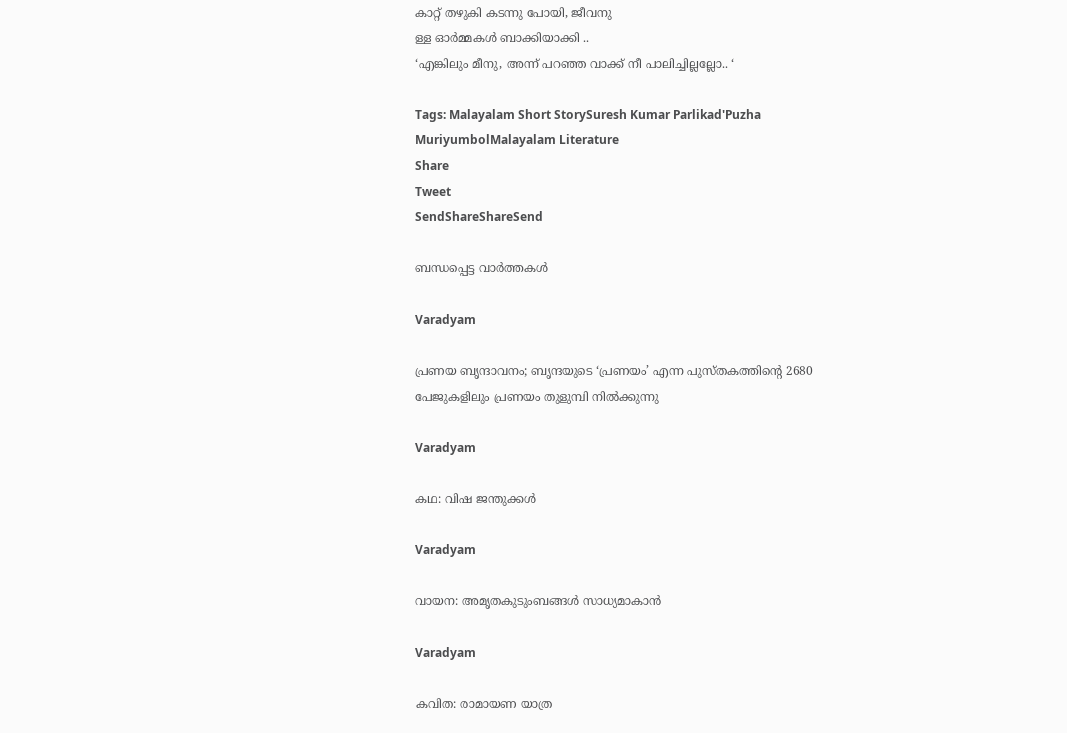കാറ്റ് തഴുകി കടന്നു പോയി, ജീവനു
ള്ള ഓര്‍മ്മകള്‍ ബാക്കിയാക്കി ..
‘എങ്കിലും മീനു, അന്ന് പറഞ്ഞ വാക്ക് നീ പാലിച്ചില്ലല്ലോ.. ‘

Tags: Malayalam Short StorySuresh Kumar Parlikad'Puzha MuriyumbolMalayalam Literature
Share
Tweet
SendShareShareSend

ബന്ധപ്പെട്ട വാര്‍ത്തകള്‍

Varadyam

പ്രണയ ബൃന്ദാവനം; ബൃന്ദയുടെ ‘പ്രണയം’ എന്ന പുസ്തകത്തിന്റെ 2680 പേജുകളിലും പ്രണയം തുളുമ്പി നില്‍ക്കുന്നു

Varadyam

കഥ: വിഷ ജന്തുക്കള്‍

Varadyam

വായന: അമൃതകുടുംബങ്ങള്‍ സാധ്യമാകാന്‍

Varadyam

കവിത: രാമായണ യാത്ര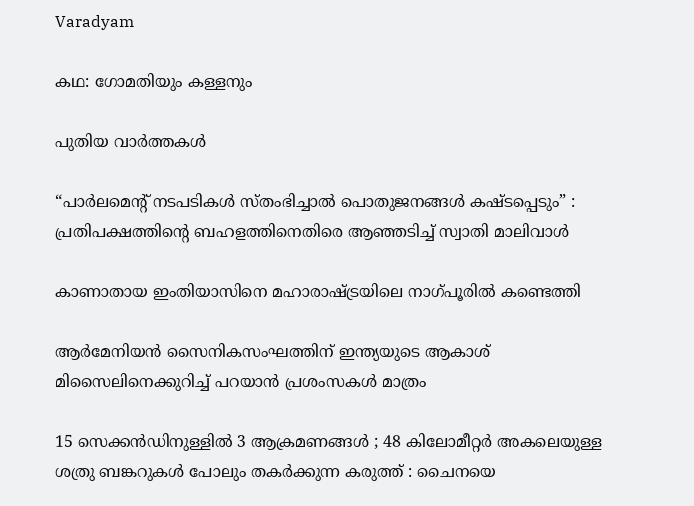Varadyam

കഥ: ഗോമതിയും കള്ളനും

പുതിയ വാര്‍ത്തകള്‍

“പാർലമെന്റ് നടപടികൾ സ്തംഭിച്ചാൽ പൊതുജനങ്ങൾ കഷ്ടപ്പെടും” : പ്രതിപക്ഷത്തിന്റെ ബഹളത്തിനെതിരെ ആഞ്ഞടിച്ച് സ്വാതി മാലിവാൾ

കാണാതായ ഇംതിയാസിനെ മഹാരാഷ്‌ട്രയിലെ നാഗ്പൂരില്‍ കണ്ടെത്തി

ആര്‍മേനിയന്‍ സൈനികസംഘത്തിന് ഇന്ത്യയുടെ ആകാശ് മിസൈലിനെക്കുറിച്ച് പറയാന്‍ പ്രശംസകള്‍ മാത്രം

15 സെക്കൻഡിനുള്ളിൽ 3 ആക്രമണങ്ങൾ ; 48 കിലോമീറ്റർ അകലെയുള്ള ശത്രു ബങ്കറുകൾ പോലും തകർക്കുന്ന കരുത്ത് : ചൈനയെ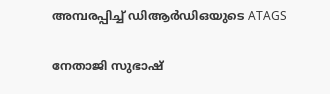അമ്പരപ്പിച്ച് ഡിആർഡിഒയുടെ ATAGS

നേതാജി സുഭാഷ്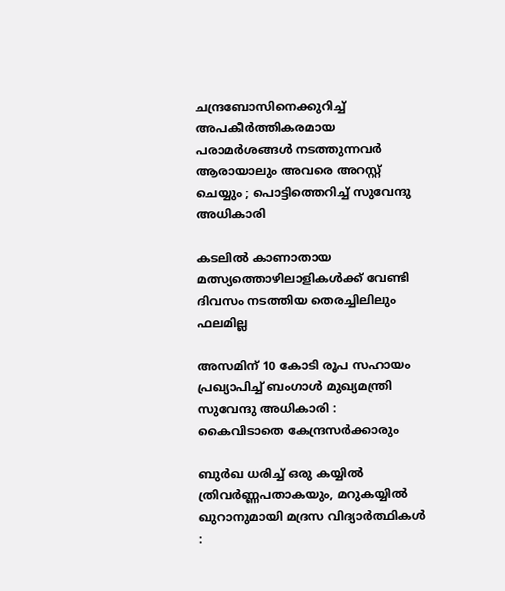ചന്ദ്രബോസിനെക്കുറിച്ച് അപകീർത്തികരമായ പരാമർശങ്ങൾ നടത്തുന്നവർ ആരായാലും അവരെ അറസ്റ്റ് ചെയ്യും ; പൊട്ടിത്തെറിച്ച് സുവേന്ദു അധികാരി

കടലില്‍ കാണാതായ മത്സ്യത്തൊഴിലാളികള്‍ക്ക് വേണ്ടി ദിവസം നടത്തിയ തെരച്ചിലിലും ഫലമില്ല

അസമിന് 10 കോടി രൂപ സഹായം പ്രഖ്യാപിച്ച് ബംഗാൾ മുഖ്യമന്ത്രി സുവേന്ദു അധികാരി : കൈവിടാതെ കേന്ദ്രസർക്കാരും

ബുർഖ ധരിച്ച് ഒരു കയ്യിൽ ത്രിവർണ്ണപതാകയും, മറുകയ്യിൽ ഖുറാനുമായി മദ്രസ വിദ്യാർത്ഥികൾ :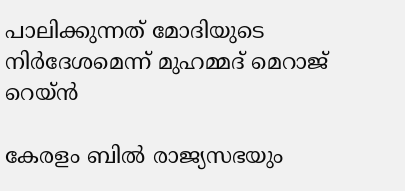പാലിക്കുന്നത് മോദിയുടെ നിർദേശമെന്ന് മുഹമ്മദ് മെറാജ് റെയ്ൻ

കേരളം ബില്‍ രാജ്യസഭയും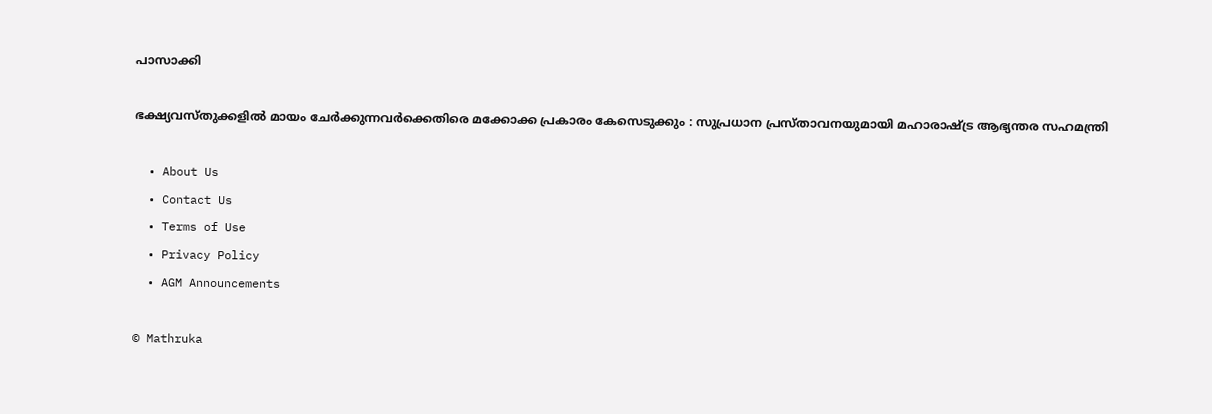പാസാക്കി

ഭക്ഷ്യവസ്തുക്കളിൽ മായം ചേർക്കുന്നവർക്കെതിരെ മക്കോക്ക പ്രകാരം കേസെടുക്കും : സുപ്രധാന പ്രസ്താവനയുമായി മഹാരാഷ്‌ട്ര ആഭ്യന്തര സഹമന്ത്രി

  • About Us
  • Contact Us
  • Terms of Use
  • Privacy Policy
  • AGM Announcements

© Mathruka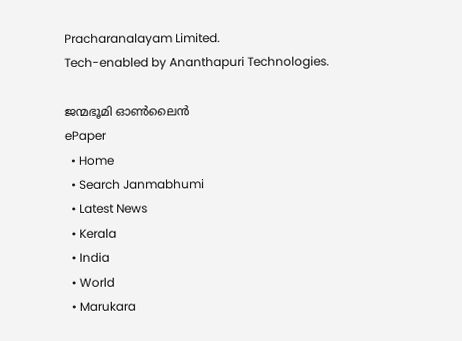Pracharanalayam Limited.
Tech-enabled by Ananthapuri Technologies.

ജന്മഭൂമി ഓണ്‍ലൈന്‍
ePaper
  • Home
  • Search Janmabhumi
  • Latest News
  • Kerala
  • India
  • World
  • Marukara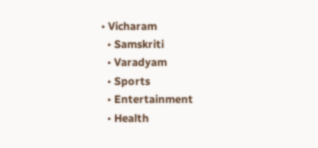• Vicharam
  • Samskriti
  • Varadyam
  • Sports
  • Entertainment
  • Health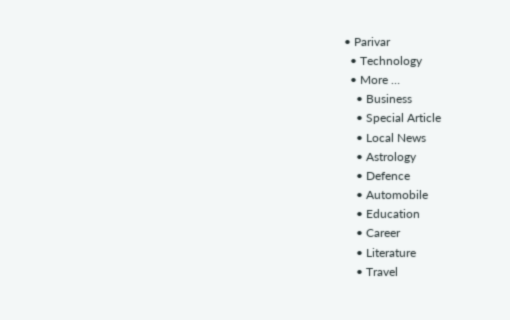• Parivar
  • Technology
  • More …
    • Business
    • Special Article
    • Local News
    • Astrology
    • Defence
    • Automobile
    • Education
    • Career
    • Literature
    • Travel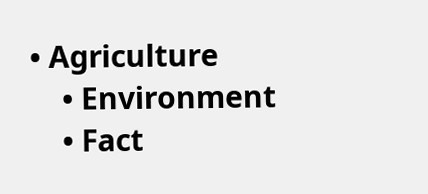• Agriculture
    • Environment
    • Fact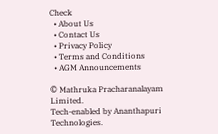Check
  • About Us
  • Contact Us
  • Privacy Policy
  • Terms and Conditions
  • AGM Announcements

© Mathruka Pracharanalayam Limited.
Tech-enabled by Ananthapuri Technologies.